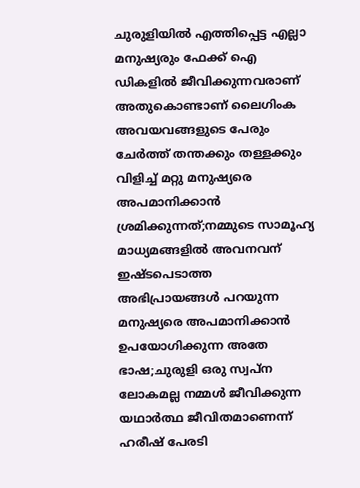ചുരുളിയിൽ എത്തിപ്പെട്ട എല്ലാ മനുഷ്യരും ഫേക്ക് ഐ ഡികളിൽ ജീവിക്കുന്നവരാണ് അതുകൊണ്ടാണ് ലൈഗിംക അവയവങ്ങളുടെ പേരും ചേർത്ത് തന്തക്കും തള്ളക്കും വിളിച്ച് മറ്റു മനുഷ്യരെ അപമാനിക്കാൻ ശ്രമിക്കുന്നത്;നമ്മുടെ സാമൂഹ്യ മാധ്യമങ്ങളിൽ അവനവന് ഇഷ്ടപെടാത്ത അഭിപ്രായങ്ങൾ പറയുന്ന മനുഷ്യരെ അപമാനിക്കാൻ ഉപയോഗിക്കുന്ന അതേ ഭാഷ;ചുരുളി ഒരു സ്വപ്ന ലോകമല്ല നമ്മൾ ജീവിക്കുന്ന യഥാർത്ഥ ജീവിതമാണെന്ന് ഹരീഷ് പേരടി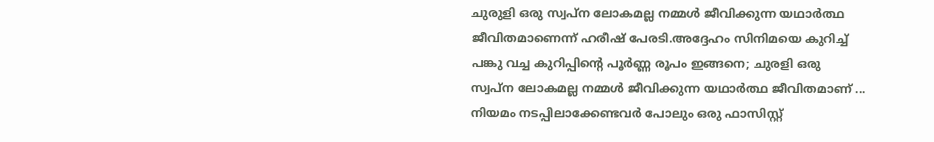ചുരുളി ഒരു സ്വപ്ന ലോകമല്ല നമ്മൾ ജീവിക്കുന്ന യഥാർത്ഥ ജീവിതമാണെന്ന് ഹരീഷ് പേരടി.അദ്ദേഹം സിനിമയെ കുറിച്ച് പങ്കു വച്ച കുറിപ്പിന്റെ പൂർണ്ണ രൂപം ഇങ്ങനെ; ചുരളി ഒരു സ്വപ്ന ലോകമല്ല നമ്മൾ ജീവിക്കുന്ന യഥാർത്ഥ ജീവിതമാണ് ...
നിയമം നടപ്പിലാക്കേണ്ടവർ പോലും ഒരു ഫാസിസ്റ്റ്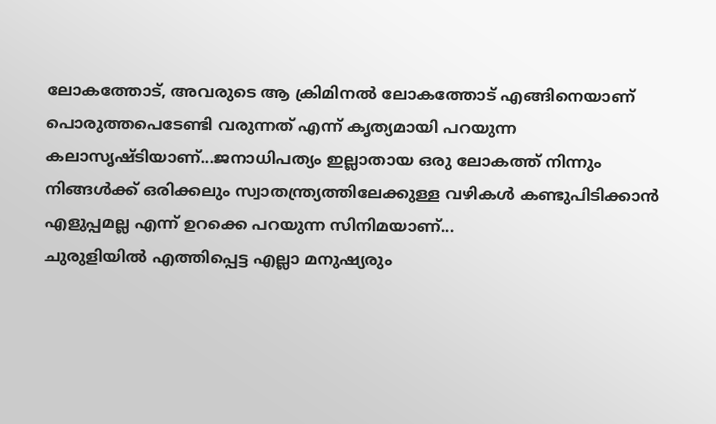ലോകത്തോട്, അവരുടെ ആ ക്രിമിനൽ ലോകത്തോട് എങ്ങിനെയാണ് പൊരുത്തപെടേണ്ടി വരുന്നത് എന്ന് കൃത്യമായി പറയുന്ന കലാസൃഷ്ടിയാണ്...ജനാധിപത്യം ഇല്ലാതായ ഒരു ലോകത്ത് നിന്നും നിങ്ങൾക്ക് ഒരിക്കലും സ്വാതന്ത്ര്യത്തിലേക്കുള്ള വഴികൾ കണ്ടുപിടിക്കാൻ എളുപ്പമല്ല എന്ന് ഉറക്കെ പറയുന്ന സിനിമയാണ്...
ചുരുളിയിൽ എത്തിപ്പെട്ട എല്ലാ മനുഷ്യരും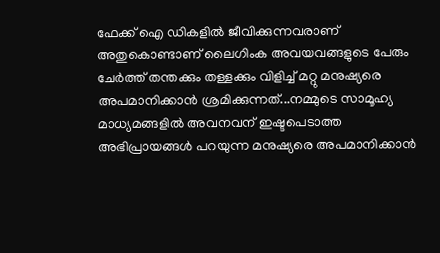ഫേക്ക് ഐ ഡികളിൽ ജീവിക്കുന്നവരാണ് അതുകൊണ്ടാണ് ലൈഗിംക അവയവങ്ങളുടെ പേരും ചേർത്ത് തന്തക്കും തള്ളക്കും വിളിച്ച് മറ്റു മനുഷ്യരെ അപമാനിക്കാൻ ശ്രമിക്കുന്നത്...നമ്മുടെ സാമൂഹ്യ മാധ്യമങ്ങളിൽ അവനവന് ഇഷ്ടപെടാത്ത അഭിപ്രായങ്ങൾ പറയുന്ന മനുഷ്യരെ അപമാനിക്കാൻ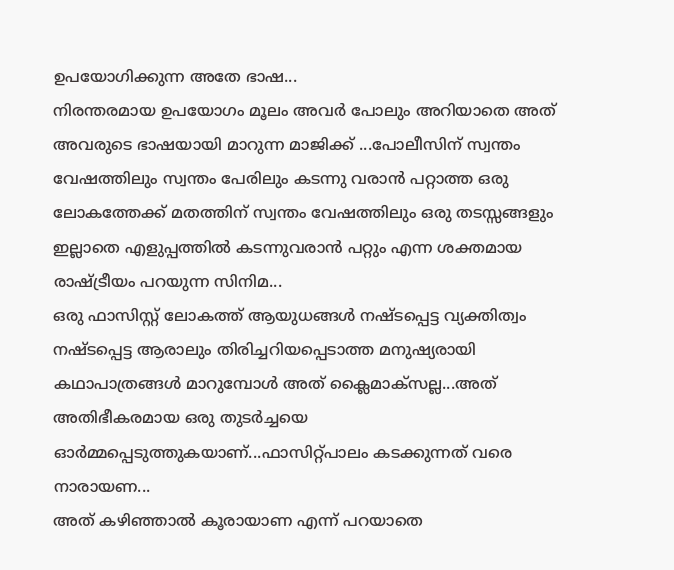ഉപയോഗിക്കുന്ന അതേ ഭാഷ...
നിരന്തരമായ ഉപയോഗം മൂലം അവർ പോലും അറിയാതെ അത് അവരുടെ ഭാഷയായി മാറുന്ന മാജിക്ക് ...പോലീസിന് സ്വന്തം വേഷത്തിലും സ്വന്തം പേരിലും കടന്നു വരാൻ പറ്റാത്ത ഒരു ലോകത്തേക്ക് മതത്തിന് സ്വന്തം വേഷത്തിലും ഒരു തടസ്സങ്ങളും ഇല്ലാതെ എളുപ്പത്തിൽ കടന്നുവരാൻ പറ്റും എന്ന ശക്തമായ രാഷ്ട്രീയം പറയുന്ന സിനിമ...
ഒരു ഫാസിസ്റ്റ് ലോകത്ത് ആയുധങ്ങൾ നഷ്ടപ്പെട്ട വ്യക്തിത്വം നഷ്ടപ്പെട്ട ആരാലും തിരിച്ചറിയപ്പെടാത്ത മനുഷ്യരായി കഥാപാത്രങ്ങൾ മാറുമ്പോൾ അത് ക്ലൈമാക്സല്ല...അത് അതിഭീകരമായ ഒരു തുടർച്ചയെ ഓർമ്മപ്പെടുത്തുകയാണ്...ഫാസിറ്റ്പാലം കടക്കുന്നത് വരെ നാരായണ...
അത് കഴിഞ്ഞാൽ കൂരായാണ എന്ന് പറയാതെ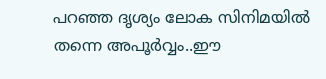പറഞ്ഞ ദൃശ്യം ലോക സിനിമയിൽ തന്നെ അപൂർവ്വം..ഈ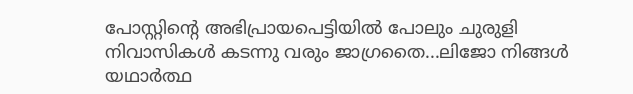പോസ്റ്റിന്റെ അഭിപ്രായപെട്ടിയിൽ പോലും ചുരുളി നിവാസികൾ കടന്നു വരും ജാഗ്രതൈ...ലിജോ നിങ്ങൾ യഥാർത്ഥ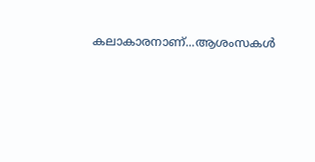കലാകാരനാണ്...ആശംസകൾ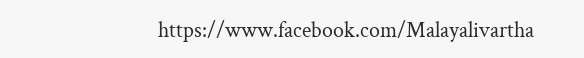https://www.facebook.com/Malayalivartha